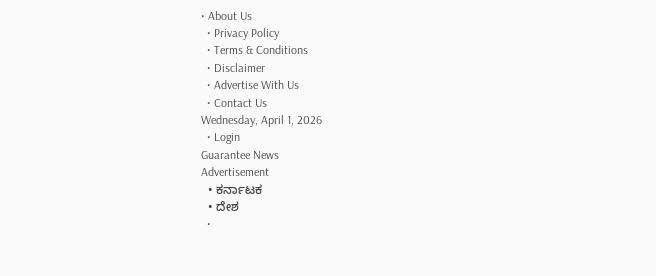• About Us
  • Privacy Policy
  • Terms & Conditions
  • Disclaimer
  • Advertise With Us
  • Contact Us
Wednesday, April 1, 2026
  • Login
Guarantee News
Advertisement
  • ಕರ್ನಾಟಕ
  • ದೇಶ
  •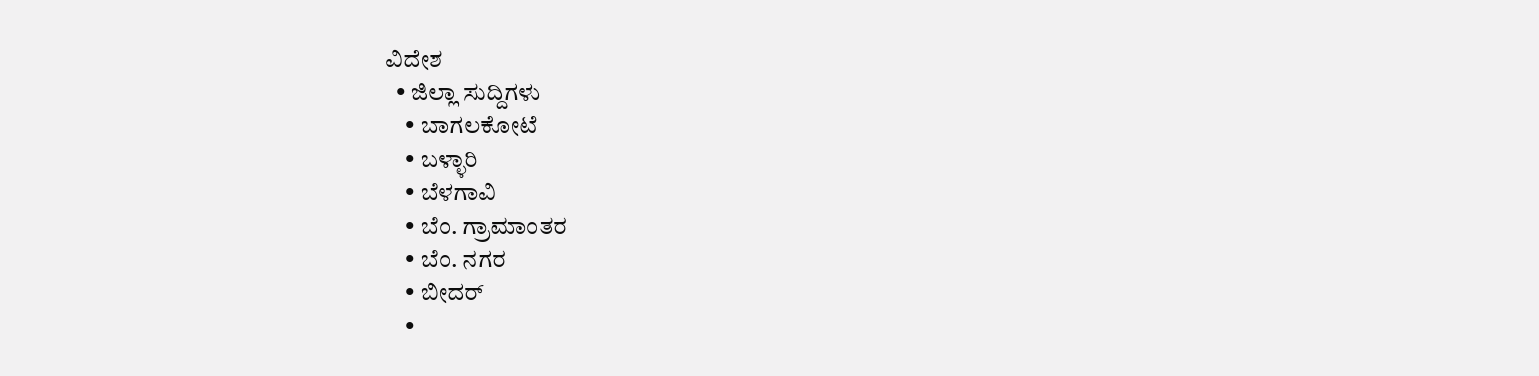ವಿದೇಶ
  • ಜಿಲ್ಲಾ ಸುದ್ದಿಗಳು
    • ಬಾಗಲಕೋಟೆ
    • ಬಳ್ಳಾರಿ
    • ಬೆಳಗಾವಿ
    • ಬೆಂ. ಗ್ರಾಮಾಂತರ
    • ಬೆಂ. ನಗರ
    • ಬೀದರ್
    •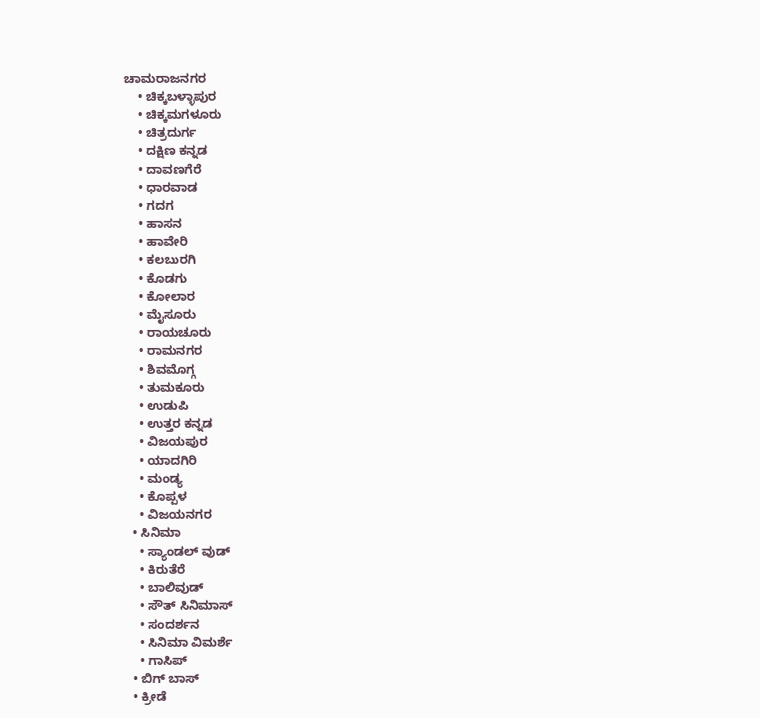ಚಾಮರಾಜನಗರ
    • ಚಿಕ್ಕಬಳ್ಳಾಪುರ
    • ಚಿಕ್ಕಮಗಳೂರು
    • ಚಿತ್ರದುರ್ಗ
    • ದಕ್ಷಿಣ ಕನ್ನಡ
    • ದಾವಣಗೆರೆ
    • ಧಾರವಾಡ
    • ಗದಗ
    • ಹಾಸನ
    • ಹಾವೇರಿ
    • ಕಲಬುರಗಿ
    • ಕೊಡಗು
    • ಕೋಲಾರ
    • ಮೈಸೂರು
    • ರಾಯಚೂರು
    • ರಾಮನಗರ
    • ಶಿವಮೊಗ್ಗ
    • ತುಮಕೂರು
    • ಉಡುಪಿ
    • ಉತ್ತರ ಕನ್ನಡ
    • ವಿಜಯಪುರ
    • ಯಾದಗಿರಿ
    • ಮಂಡ್ಯ
    • ಕೊಪ್ಪಳ
    • ವಿಜಯನಗರ
  • ಸಿನಿಮಾ
    • ಸ್ಯಾಂಡಲ್ ವುಡ್
    • ಕಿರುತೆರೆ
    • ಬಾಲಿವುಡ್
    • ಸೌತ್ ಸಿನಿಮಾಸ್
    • ಸಂದರ್ಶನ
    • ಸಿನಿಮಾ ವಿಮರ್ಶೆ
    • ಗಾಸಿಪ್
  • ಬಿಗ್ ಬಾಸ್
  • ಕ್ರೀಡೆ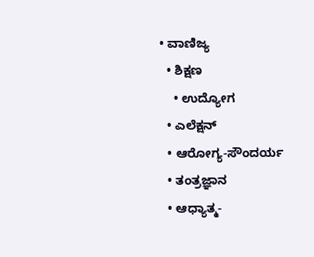• ವಾಣಿಜ್ಯ
  • ಶಿಕ್ಷಣ
    • ಉದ್ಯೋಗ
  • ಎಲೆಕ್ಷನ್
  • ಆರೋಗ್ಯ-ಸೌಂದರ್ಯ
  • ತಂತ್ರಜ್ಞಾನ
  • ಆಧ್ಯಾತ್ಮ-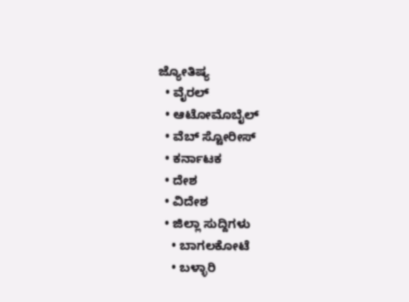ಜ್ಯೋತಿಷ್ಯ
  • ವೈರಲ್
  • ಆಟೋಮೊಬೈಲ್
  • ವೆಬ್ ಸ್ಟೋರೀಸ್
  • ಕರ್ನಾಟಕ
  • ದೇಶ
  • ವಿದೇಶ
  • ಜಿಲ್ಲಾ ಸುದ್ದಿಗಳು
    • ಬಾಗಲಕೋಟೆ
    • ಬಳ್ಳಾರಿ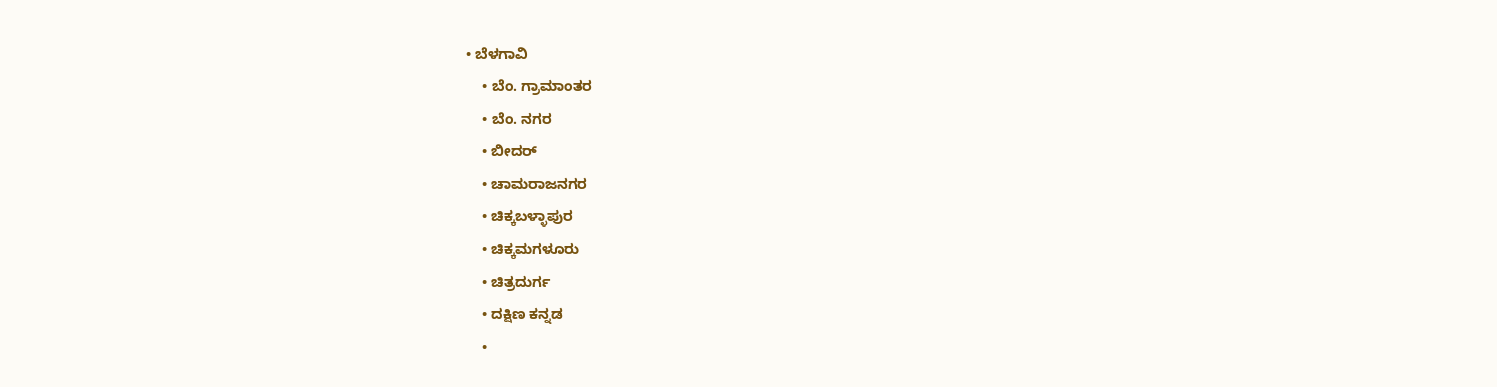• ಬೆಳಗಾವಿ
    • ಬೆಂ. ಗ್ರಾಮಾಂತರ
    • ಬೆಂ. ನಗರ
    • ಬೀದರ್
    • ಚಾಮರಾಜನಗರ
    • ಚಿಕ್ಕಬಳ್ಳಾಪುರ
    • ಚಿಕ್ಕಮಗಳೂರು
    • ಚಿತ್ರದುರ್ಗ
    • ದಕ್ಷಿಣ ಕನ್ನಡ
    •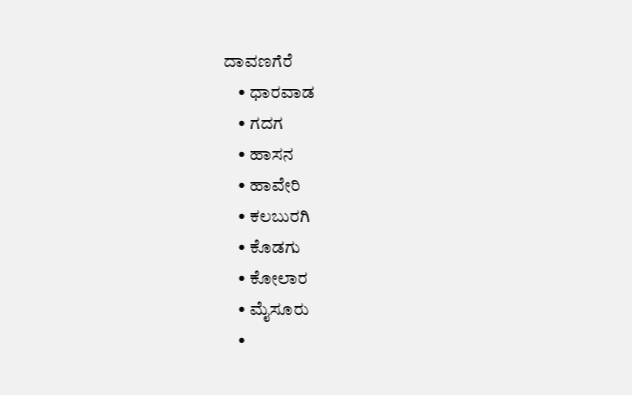ದಾವಣಗೆರೆ
    • ಧಾರವಾಡ
    • ಗದಗ
    • ಹಾಸನ
    • ಹಾವೇರಿ
    • ಕಲಬುರಗಿ
    • ಕೊಡಗು
    • ಕೋಲಾರ
    • ಮೈಸೂರು
    •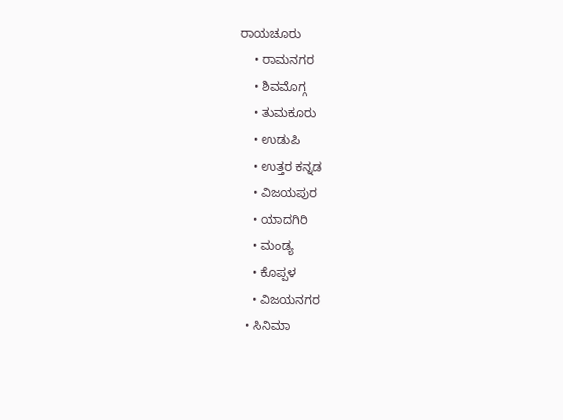ರಾಯಚೂರು
    • ರಾಮನಗರ
    • ಶಿವಮೊಗ್ಗ
    • ತುಮಕೂರು
    • ಉಡುಪಿ
    • ಉತ್ತರ ಕನ್ನಡ
    • ವಿಜಯಪುರ
    • ಯಾದಗಿರಿ
    • ಮಂಡ್ಯ
    • ಕೊಪ್ಪಳ
    • ವಿಜಯನಗರ
  • ಸಿನಿಮಾ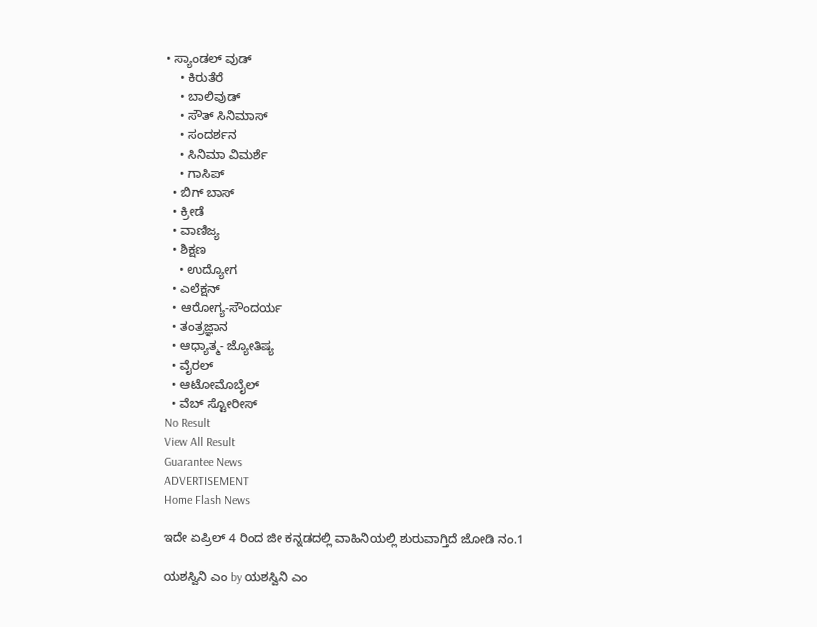• ಸ್ಯಾಂಡಲ್ ವುಡ್
    • ಕಿರುತೆರೆ
    • ಬಾಲಿವುಡ್
    • ಸೌತ್ ಸಿನಿಮಾಸ್
    • ಸಂದರ್ಶನ
    • ಸಿನಿಮಾ ವಿಮರ್ಶೆ
    • ಗಾಸಿಪ್
  • ಬಿಗ್ ಬಾಸ್
  • ಕ್ರೀಡೆ
  • ವಾಣಿಜ್ಯ
  • ಶಿಕ್ಷಣ
    • ಉದ್ಯೋಗ
  • ಎಲೆಕ್ಷನ್
  • ಆರೋಗ್ಯ-ಸೌಂದರ್ಯ
  • ತಂತ್ರಜ್ಞಾನ
  • ಆಧ್ಯಾತ್ಮ- ಜ್ಯೋತಿಷ್ಯ
  • ವೈರಲ್
  • ಆಟೋಮೊಬೈಲ್
  • ವೆಬ್ ಸ್ಟೋರೀಸ್
No Result
View All Result
Guarantee News
ADVERTISEMENT
Home Flash News

ಇದೇ ಏಪ್ರಿಲ್ 4 ರಿಂದ ಜೀ ಕನ್ನಡದಲ್ಲಿ ವಾಹಿನಿಯಲ್ಲಿ ಶುರುವಾಗ್ತಿದೆ ಜೋಡಿ ನಂ.1

ಯಶಸ್ವಿನಿ ಎಂ by ಯಶಸ್ವಿನಿ ಎಂ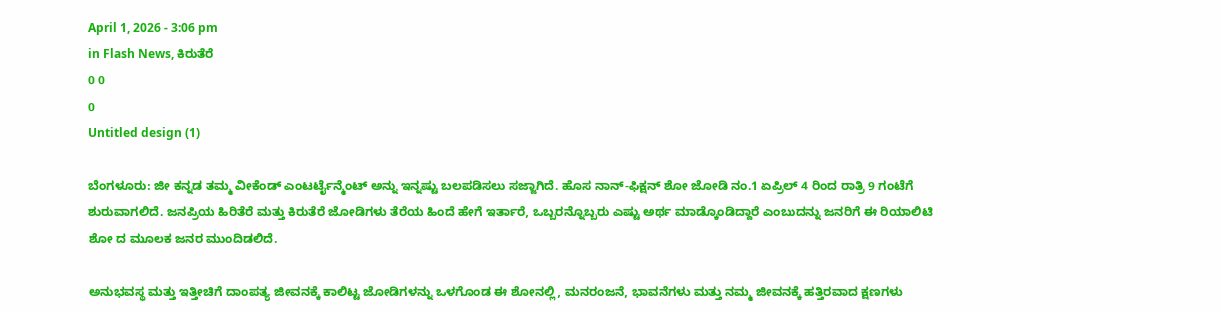April 1, 2026 - 3:06 pm
in Flash News, ಕಿರುತೆರೆ
0 0
0
Untitled design (1)

ಬೆಂಗಳೂರು: ಜೀ ಕನ್ನಡ ತಮ್ಮ ವೀಕೆಂಡ್ ಎಂಟರ್ಟೈನ್ಮೆಂಟ್ ಅನ್ನು ಇನ್ನಷ್ಟು ಬಲಪಡಿಸಲು ಸಜ್ಜಾಗಿದೆ. ಹೊಸ ನಾನ್-ಫಿಕ್ಷನ್ ಶೋ ಜೋಡಿ ನಂ.1 ಏಪ್ರಿಲ್ 4 ರಿಂದ ರಾತ್ರಿ 9 ಗಂಟೆಗೆ ಶುರುವಾಗಲಿದೆ. ಜನಪ್ರಿಯ ಹಿರಿತೆರೆ ಮತ್ತು ಕಿರುತೆರೆ ಜೋಡಿಗಳು ತೆರೆಯ ಹಿಂದೆ ಹೇಗೆ ಇರ್ತಾರೆ, ಒಬ್ಬರನ್ನೊಬ್ಬರು ಎಷ್ಟು ಅರ್ಥ ಮಾಡ್ಕೊಂಡಿದ್ದಾರೆ ಎಂಬುದನ್ನು ಜನರಿಗೆ ಈ ರಿಯಾಲಿಟಿ ಶೋ ದ ಮೂಲಕ ಜನರ ಮುಂದಿಡಲಿದೆ.

ಅನುಭವಸ್ಥ ಮತ್ತು ಇತ್ತೀಚಿಗೆ ದಾಂಪತ್ಯ ಜೀವನಕ್ಕೆ ಕಾಲಿಟ್ಟ ಜೋಡಿಗಳನ್ನು ಒಳಗೊಂಡ ಈ ಶೋನಲ್ಲಿ, ಮನರಂಜನೆ, ಭಾವನೆಗಳು ಮತ್ತು ನಮ್ಮ ಜೀವನಕ್ಕೆ ಹತ್ತಿರವಾದ ಕ್ಷಣಗಳು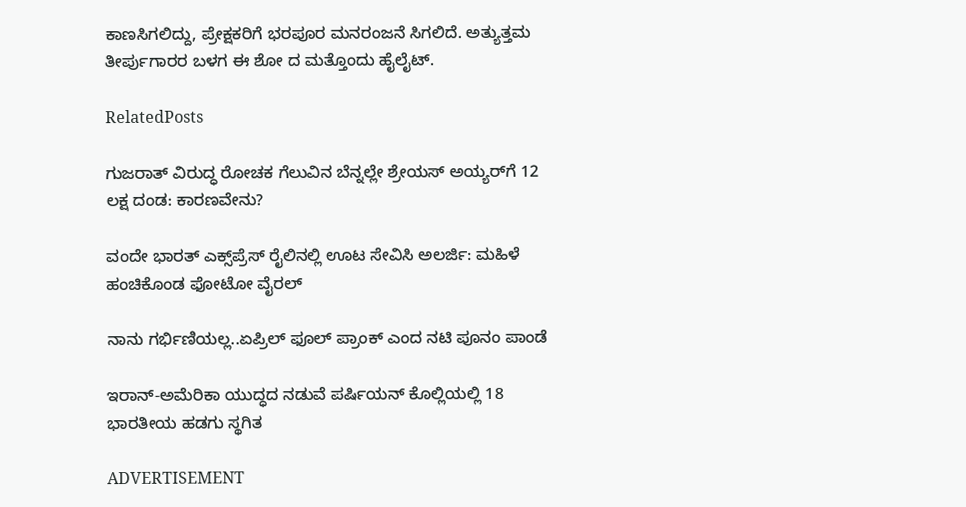ಕಾಣಸಿಗಲಿದ್ದು, ಪ್ರೇಕ್ಷಕರಿಗೆ ಭರಪೂರ ಮನರಂಜನೆ ಸಿಗಲಿದೆ. ಅತ್ಯುತ್ತಮ ತೀರ್ಪುಗಾರರ ಬಳಗ ಈ ಶೋ ದ ಮತ್ತೊಂದು ಹೈಲೈಟ್.

RelatedPosts

ಗುಜರಾತ್ ವಿರುದ್ಧ ರೋಚಕ ಗೆಲುವಿನ ಬೆನ್ನಲ್ಲೇ ಶ್ರೇಯಸ್ ಅಯ್ಯರ್‌ಗೆ 12 ಲಕ್ಷ ದಂಡ: ಕಾರಣವೇನು?

ವಂದೇ ಭಾರತ್ ಎಕ್ಸ್‌ಪ್ರೆಸ್ ರೈಲಿನಲ್ಲಿ ಊಟ ಸೇವಿಸಿ ಅಲರ್ಜಿ: ಮಹಿಳೆ ಹಂಚಿಕೊಂಡ ಫೋಟೋ ವೈರಲ್

ನಾನು ಗರ್ಭಿಣಿಯಲ್ಲ..ಏಪ್ರಿಲ್ ಫೂಲ್ ಪ್ರಾಂಕ್‌ ಎಂದ ನಟಿ ಪೂನಂ ಪಾಂಡೆ

ಇರಾನ್-ಅಮೆರಿಕಾ ಯುದ್ಧದ ನಡುವೆ ಪರ್ಷಿಯನ್ ಕೊಲ್ಲಿಯಲ್ಲಿ 18 ಭಾರತೀಯ ಹಡಗು ಸ್ಥಗಿತ

ADVERTISEMENT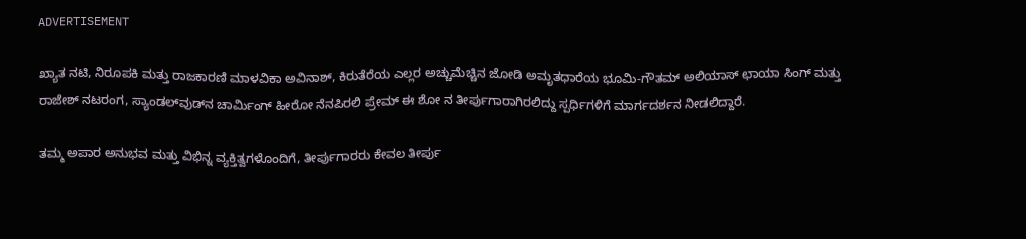ADVERTISEMENT

ಖ್ಯಾತ ನಟಿ, ನಿರೂಪಕಿ ಮತ್ತು ರಾಜಕಾರಣಿ ಮಾಳವಿಕಾ ಅವಿನಾಶ್, ಕಿರುತೆರೆಯ ಎಲ್ಲರ ಅಚ್ಚುಮೆಚ್ಚಿನ ಜೋಡಿ ಅಮೃತಧಾರೆಯ ಭೂಮಿ-ಗೌತಮ್ ಅಲಿಯಾಸ್ ಛಾಯಾ ಸಿಂಗ್ ಮತ್ತು ರಾಜೇಶ್ ನಟರಂಗ, ಸ್ಯಾಂಡಲ್‌ವುಡ್‌ನ ಚಾರ್ಮಿಂಗ್ ಹೀರೋ ನೆನಪಿರಲಿ ಪ್ರೇಮ್ ಈ ಶೋ ನ ತೀರ್ಪುಗಾರಾಗಿರಲಿದ್ದು ಸ್ಪರ್ಧಿಗಳಿಗೆ ಮಾರ್ಗದರ್ಶನ ನೀಡಲಿದ್ದಾರೆ.

ತಮ್ಮ ಅಪಾರ ಅನುಭವ ಮತ್ತು ವಿಭಿನ್ನ ವ್ಯಕ್ತಿತ್ವಗಳೊಂದಿಗೆ, ತೀರ್ಪುಗಾರರು ಕೇವಲ ತೀರ್ಪು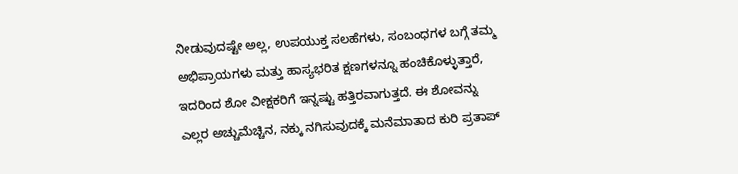ನೀಡುವುದಷ್ಟೇ ಅಲ್ಲ, ಉಪಯುಕ್ತ ಸಲಹೆಗಳು, ಸಂಬಂಧಗಳ ಬಗ್ಗೆ ತಮ್ಮ ಅಭಿಪ್ರಾಯಗಳು ಮತ್ತು ಹಾಸ್ಯಭರಿತ ಕ್ಷಣಗಳನ್ನೂ ಹಂಚಿಕೊಳ್ಳುತ್ತಾರೆ, ಇದರಿಂದ ಶೋ ವೀಕ್ಷಕರಿಗೆ ಇನ್ನಷ್ಟು ಹತ್ತಿರವಾಗುತ್ತದೆ. ಈ ಶೋವನ್ನು ಎಲ್ಲರ ಅಚ್ಚುಮೆಚ್ಚಿನ, ನಕ್ಕು ನಗಿಸುವುದಕ್ಕೆ ಮನೆಮಾತಾದ ಕುರಿ ಪ್ರತಾಪ್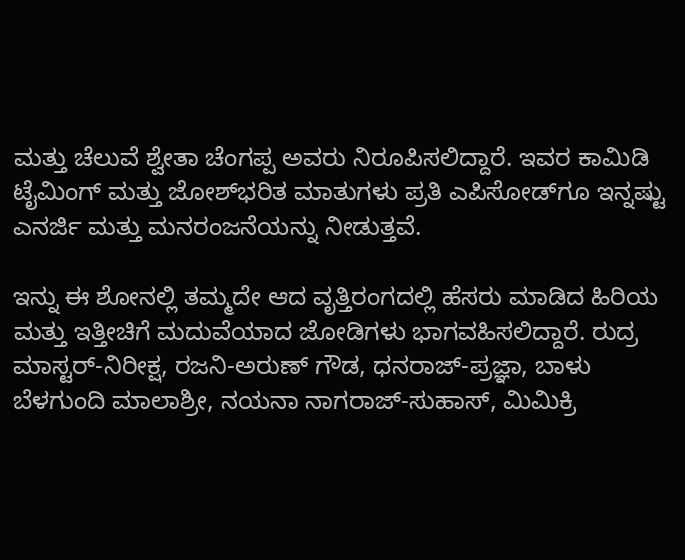ಮತ್ತು ಚೆಲುವೆ ಶ್ವೇತಾ ಚೆಂಗಪ್ಪ ಅವರು ನಿರೂಪಿಸಲಿದ್ದಾರೆ. ಇವರ ಕಾಮಿಡಿ ಟೈಮಿಂಗ್ ಮತ್ತು ಜೋಶ್‌ಭರಿತ ಮಾತುಗಳು ಪ್ರತಿ ಎಪಿಸೋಡ್‌ಗೂ ಇನ್ನಷ್ಟು ಎನರ್ಜಿ ಮತ್ತು ಮನರಂಜನೆಯನ್ನು ನೀಡುತ್ತವೆ.

ಇನ್ನು ಈ ಶೋನಲ್ಲಿ ತಮ್ಮದೇ ಆದ ವೃತ್ತಿರಂಗದಲ್ಲಿ ಹೆಸರು ಮಾಡಿದ ಹಿರಿಯ ಮತ್ತು ಇತ್ತೀಚಿಗೆ ಮದುವೆಯಾದ ಜೋಡಿಗಳು ಭಾಗವಹಿಸಲಿದ್ದಾರೆ. ರುದ್ರ ಮಾಸ್ಟರ್-ನಿರೀಕ್ಷ, ರಜನಿ-ಅರುಣ್ ಗೌಡ, ಧನರಾಜ್-ಪ್ರಜ್ಞಾ, ಬಾಳು ಬೆಳಗುಂದಿ ಮಾಲಾಶ್ರೀ, ನಯನಾ ನಾಗರಾಜ್-ಸುಹಾಸ್, ಮಿಮಿಕ್ರಿ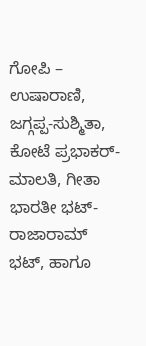ಗೋಪಿ – ಉಷಾರಾಣಿ, ಜಗ್ಗಪ್ಪ-ಸುಶ್ಮಿತಾ, ಕೋಟೆ ಪ್ರಭಾಕರ್- ಮಾಲತಿ, ಗೀತಾ ಭಾರತೀ ಭಟ್-ರಾಜಾರಾಮ್ ಭಟ್, ಹಾಗೂ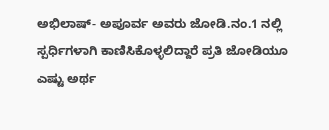ಅಭಿಲಾಷ್- ಅಪೂರ್ವ ಅವರು ಜೋಡಿ.ನಂ.1 ನಲ್ಲಿ ಸ್ಪರ್ಧಿಗಳಾಗಿ ಕಾಣಿಸಿಕೊಳ್ಳಲಿದ್ದಾರೆ ಪ್ರತಿ ಜೋಡಿಯೂ ಎಷ್ಟು ಅರ್ಥ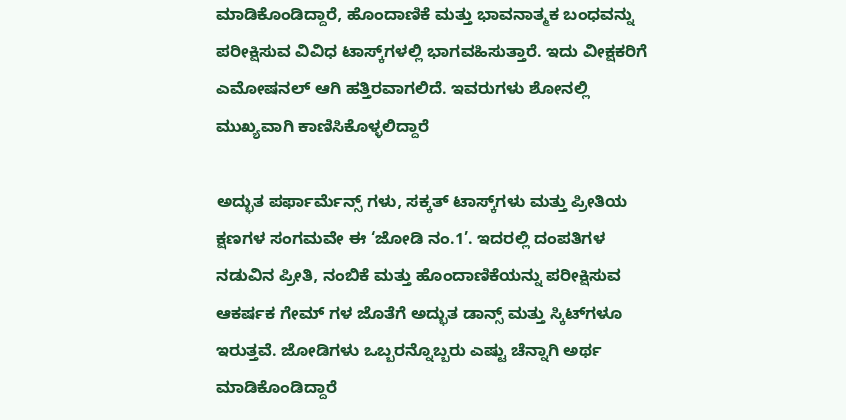ಮಾಡಿಕೊಂಡಿದ್ದಾರೆ, ಹೊಂದಾಣಿಕೆ ಮತ್ತು ಭಾವನಾತ್ಮಕ ಬಂಧವನ್ನು ಪರೀಕ್ಷಿಸುವ ವಿವಿಧ ಟಾಸ್ಕ್‌ಗಳಲ್ಲಿ ಭಾಗವಹಿಸುತ್ತಾರೆ. ಇದು ವೀಕ್ಷಕರಿಗೆ ಎಮೋಷನಲ್ ಆಗಿ ಹತ್ತಿರವಾಗಲಿದೆ. ಇವರುಗಳು ಶೋನಲ್ಲಿ ಮುಖ್ಯವಾಗಿ ಕಾಣಿಸಿಕೊಳ್ಳಲಿದ್ದಾರೆ

ಅದ್ಭುತ ಪರ್ಫಾರ್ಮೆನ್ಸ್ ಗಳು, ಸಕ್ಕತ್ ಟಾಸ್ಕ್‌ಗಳು ಮತ್ತು ಪ್ರೀತಿಯ ಕ್ಷಣಗಳ ಸಂಗಮವೇ ಈ ‘ಜೋಡಿ ನಂ.1’. ಇದರಲ್ಲಿ ದಂಪತಿಗಳ ನಡುವಿನ ಪ್ರೀತಿ, ನಂಬಿಕೆ ಮತ್ತು ಹೊಂದಾಣಿಕೆಯನ್ನು ಪರೀಕ್ಷಿಸುವ ಆಕರ್ಷಕ ಗೇಮ್ ಗಳ ಜೊತೆಗೆ ಅದ್ಭುತ ಡಾನ್ಸ್ ಮತ್ತು ಸ್ಕಿಟ್‌ಗಳೂ ಇರುತ್ತವೆ. ಜೋಡಿಗಳು ಒಬ್ಬರನ್ನೊಬ್ಬರು ಎಷ್ಟು ಚೆನ್ನಾಗಿ ಅರ್ಥ ಮಾಡಿಕೊಂಡಿದ್ದಾರೆ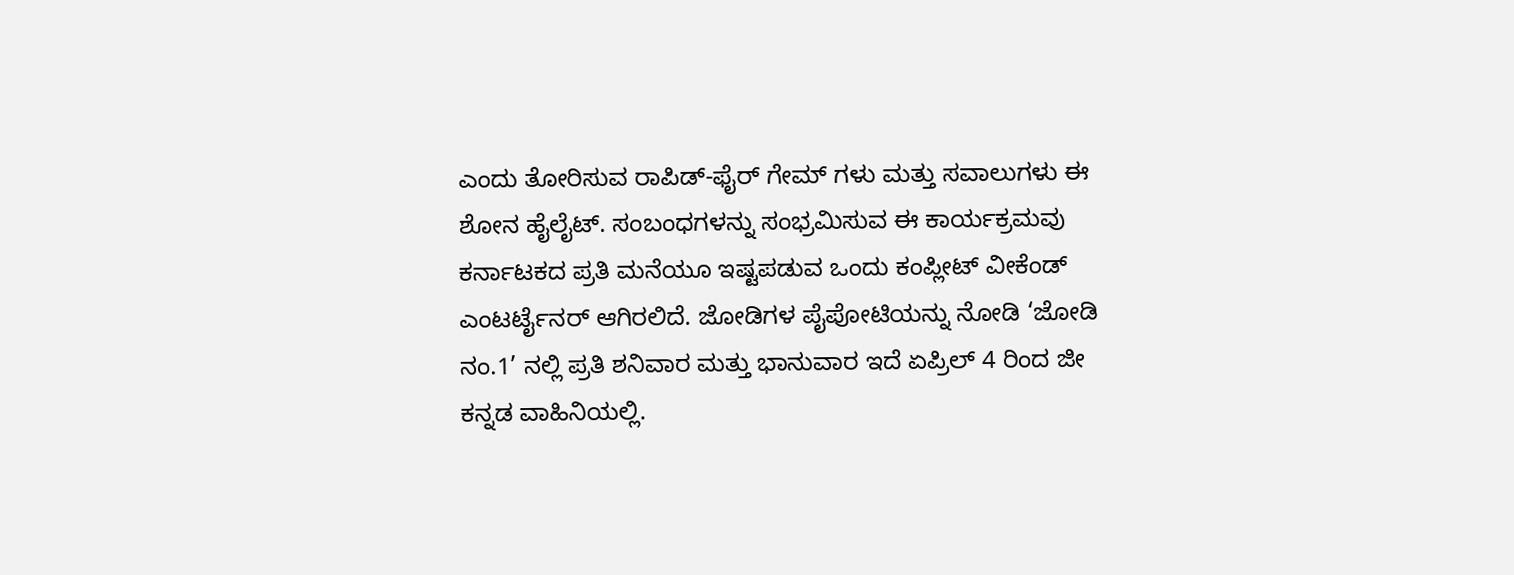ಎಂದು ತೋರಿಸುವ ರಾಪಿಡ್-ಫೈರ್ ಗೇಮ್ ಗಳು ಮತ್ತು ಸವಾಲುಗಳು ಈ ಶೋನ ಹೈಲೈಟ್. ಸಂಬಂಧಗಳನ್ನು ಸಂಭ್ರಮಿಸುವ ಈ ಕಾರ್ಯಕ್ರಮವು ಕರ್ನಾಟಕದ ಪ್ರತಿ ಮನೆಯೂ ಇಷ್ಟಪಡುವ ಒಂದು ಕಂಪ್ಲೀಟ್ ವೀಕೆಂಡ್ ಎಂಟರ್ಟೈನರ್ ಆಗಿರಲಿದೆ. ಜೋಡಿಗಳ ಪೈಪೋಟಿಯನ್ನು ನೋಡಿ ‘ಜೋಡಿ ನಂ.1’ ನಲ್ಲಿ ಪ್ರತಿ ಶನಿವಾರ ಮತ್ತು ಭಾನುವಾರ ಇದೆ ಏಪ್ರಿಲ್ 4 ರಿಂದ ಜೀ ಕನ್ನಡ ವಾಹಿನಿಯಲ್ಲಿ.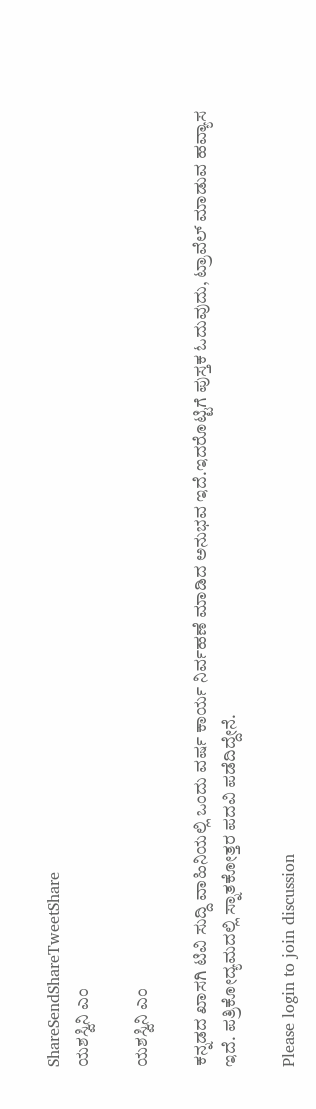ShareSendShareTweetShare
ಯಶಸ್ವಿನಿ ಎಂ

ಯಶಸ್ವಿನಿ ಎಂ

ಕನ್ನಡದ ಖಾಸಗಿ ಟಿವಿ ಸುದ್ದಿ ವಾಹಿನಿಯಲ್ಲಿ ಒಂದು ವರ್ಷ ಕಾರ್ಯ ನಿರ್ವಹಣೆ ಮಾಡಿದ ಅನುಭವ ಇದೆ.ಇದರೊಟ್ಟಿಗೆ ಪುಸ್ತಕ ಓದುವುದು, ಟ್ರಾವೆಲ್ ಮಾಡುವ ಹವ್ಯಾಸ ಇದೆ. ಪತ್ರಿಕೋದ್ಯಮದಲ್ಲಿ ಸ್ನಾತಕೋತ್ತರ ಪದವಿ ಪಡೆದಿದ್ದೇನೆ.

Please login to join discussion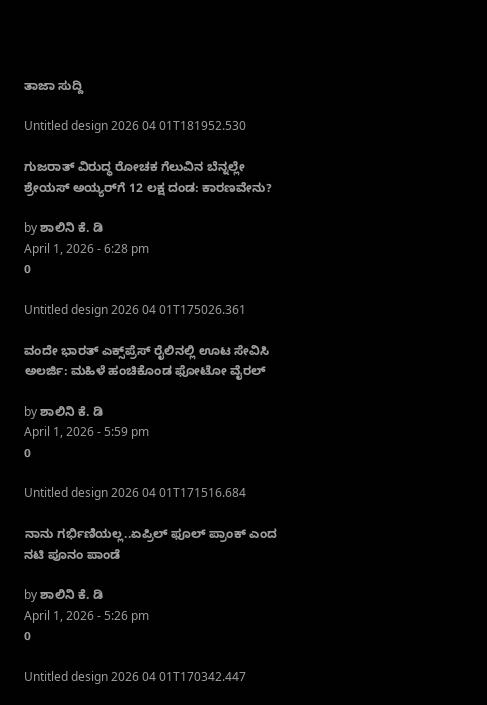ತಾಜಾ ಸುದ್ದಿ

Untitled design 2026 04 01T181952.530

ಗುಜರಾತ್ ವಿರುದ್ಧ ರೋಚಕ ಗೆಲುವಿನ ಬೆನ್ನಲ್ಲೇ ಶ್ರೇಯಸ್ ಅಯ್ಯರ್‌ಗೆ 12 ಲಕ್ಷ ದಂಡ: ಕಾರಣವೇನು?

by ಶಾಲಿನಿ ಕೆ. ಡಿ
April 1, 2026 - 6:28 pm
0

Untitled design 2026 04 01T175026.361

ವಂದೇ ಭಾರತ್ ಎಕ್ಸ್‌ಪ್ರೆಸ್ ರೈಲಿನಲ್ಲಿ ಊಟ ಸೇವಿಸಿ ಅಲರ್ಜಿ: ಮಹಿಳೆ ಹಂಚಿಕೊಂಡ ಫೋಟೋ ವೈರಲ್

by ಶಾಲಿನಿ ಕೆ. ಡಿ
April 1, 2026 - 5:59 pm
0

Untitled design 2026 04 01T171516.684

ನಾನು ಗರ್ಭಿಣಿಯಲ್ಲ..ಏಪ್ರಿಲ್ ಫೂಲ್ ಪ್ರಾಂಕ್‌ ಎಂದ ನಟಿ ಪೂನಂ ಪಾಂಡೆ

by ಶಾಲಿನಿ ಕೆ. ಡಿ
April 1, 2026 - 5:26 pm
0

Untitled design 2026 04 01T170342.447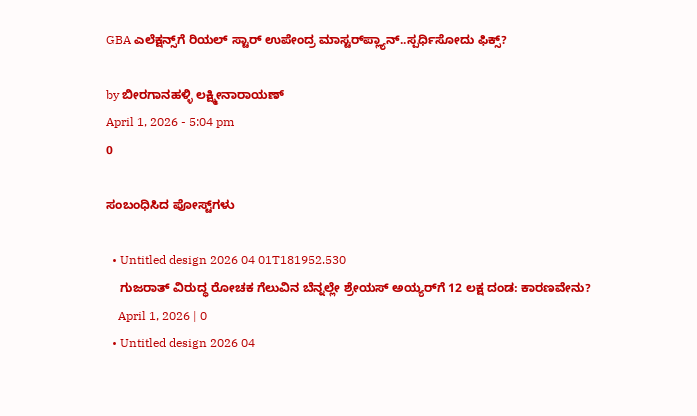GBA ಎಲೆಕ್ಷನ್ಸ್‌ಗೆ ರಿಯಲ್ ಸ್ಟಾರ್ ಉಪೇಂದ್ರ ಮಾಸ್ಟರ್‌‌ಪ್ಲ್ಯಾನ್..ಸ್ಪರ್ಧಿಸೋದು ಫಿಕ್ಸ್?

by ಬೀರಗಾನಹಳ್ಳಿ ಲಕ್ಷ್ಮೀನಾರಾಯಣ್
April 1, 2026 - 5:04 pm
0

ಸಂಬಂಧಿಸಿದ ಪೋಸ್ಟ್‌ಗಳು

  • Untitled design 2026 04 01T181952.530
    ಗುಜರಾತ್ ವಿರುದ್ಧ ರೋಚಕ ಗೆಲುವಿನ ಬೆನ್ನಲ್ಲೇ ಶ್ರೇಯಸ್ ಅಯ್ಯರ್‌ಗೆ 12 ಲಕ್ಷ ದಂಡ: ಕಾರಣವೇನು?
    April 1, 2026 | 0
  • Untitled design 2026 04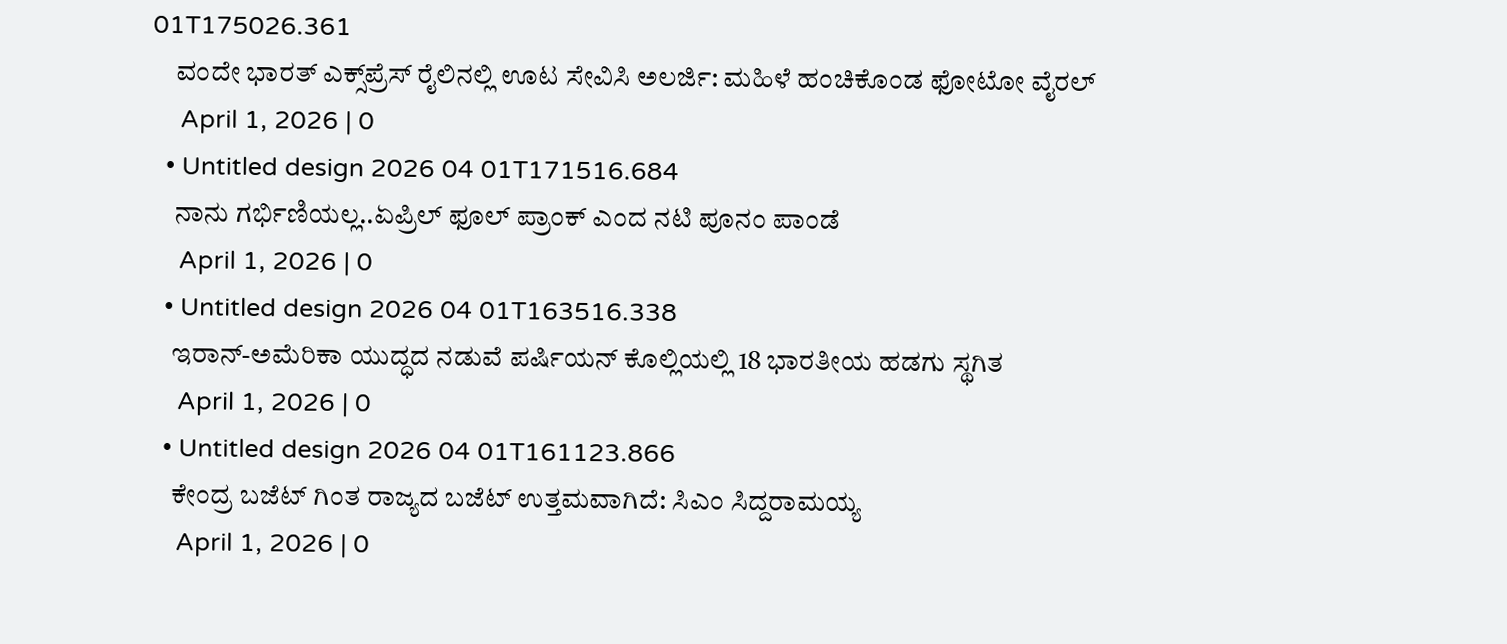01T175026.361
    ವಂದೇ ಭಾರತ್ ಎಕ್ಸ್‌ಪ್ರೆಸ್ ರೈಲಿನಲ್ಲಿ ಊಟ ಸೇವಿಸಿ ಅಲರ್ಜಿ: ಮಹಿಳೆ ಹಂಚಿಕೊಂಡ ಫೋಟೋ ವೈರಲ್
    April 1, 2026 | 0
  • Untitled design 2026 04 01T171516.684
    ನಾನು ಗರ್ಭಿಣಿಯಲ್ಲ..ಏಪ್ರಿಲ್ ಫೂಲ್ ಪ್ರಾಂಕ್‌ ಎಂದ ನಟಿ ಪೂನಂ ಪಾಂಡೆ
    April 1, 2026 | 0
  • Untitled design 2026 04 01T163516.338
    ಇರಾನ್-ಅಮೆರಿಕಾ ಯುದ್ಧದ ನಡುವೆ ಪರ್ಷಿಯನ್ ಕೊಲ್ಲಿಯಲ್ಲಿ 18 ಭಾರತೀಯ ಹಡಗು ಸ್ಥಗಿತ
    April 1, 2026 | 0
  • Untitled design 2026 04 01T161123.866
    ಕೇಂದ್ರ ಬಜೆಟ್ ಗಿಂತ ರಾಜ್ಯದ ಬಜೆಟ್ ಉತ್ತಮವಾಗಿದೆ: ಸಿಎಂ ಸಿದ್ದರಾಮಯ್ಯ
    April 1, 2026 | 0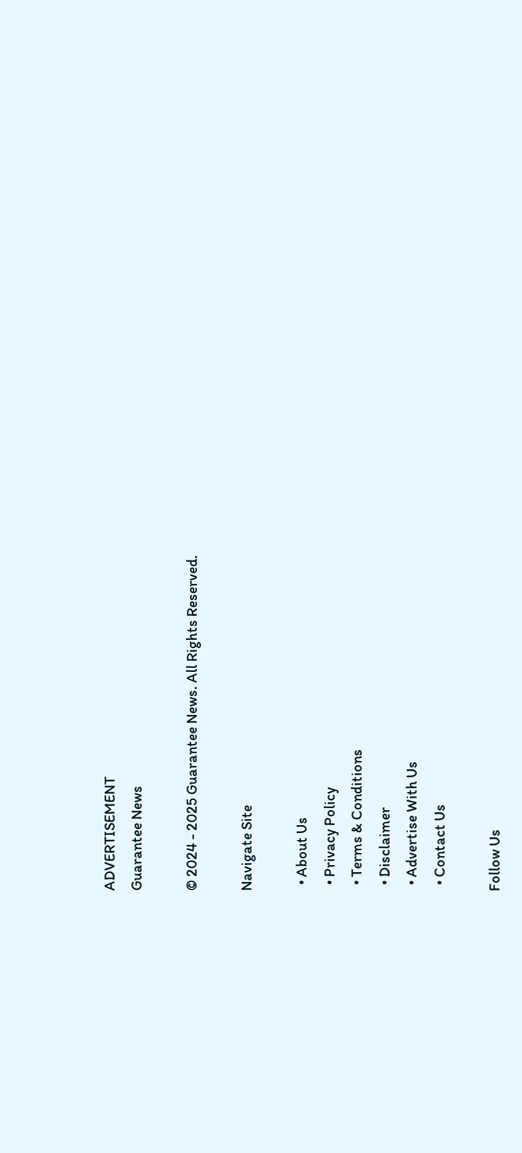ADVERTISEMENT
Guarantee News

© 2024 - 2025 Guarantee News. All Rights Reserved.

Navigate Site

  • About Us
  • Privacy Policy
  • Terms & Conditions
  • Disclaimer
  • Advertise With Us
  • Contact Us

Follow Us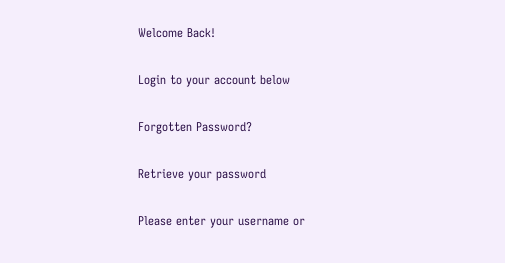Welcome Back!

Login to your account below

Forgotten Password?

Retrieve your password

Please enter your username or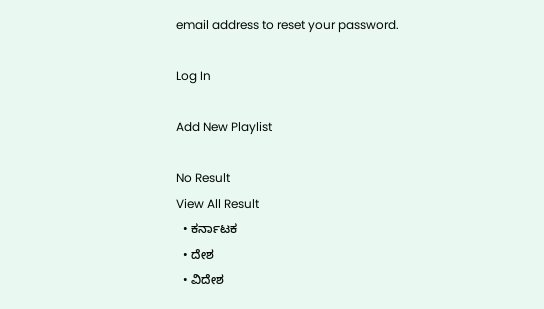email address to reset your password.

Log In

Add New Playlist

No Result
View All Result
  • ಕರ್ನಾಟಕ
  • ದೇಶ
  • ವಿದೇಶ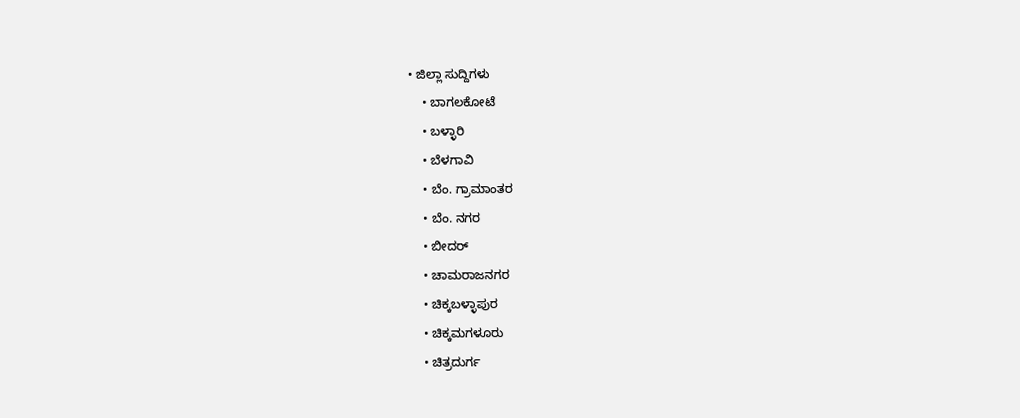• ಜಿಲ್ಲಾ ಸುದ್ದಿಗಳು
    • ಬಾಗಲಕೋಟೆ
    • ಬಳ್ಳಾರಿ
    • ಬೆಳಗಾವಿ
    • ಬೆಂ. ಗ್ರಾಮಾಂತರ
    • ಬೆಂ. ನಗರ
    • ಬೀದರ್
    • ಚಾಮರಾಜನಗರ
    • ಚಿಕ್ಕಬಳ್ಳಾಪುರ
    • ಚಿಕ್ಕಮಗಳೂರು
    • ಚಿತ್ರದುರ್ಗ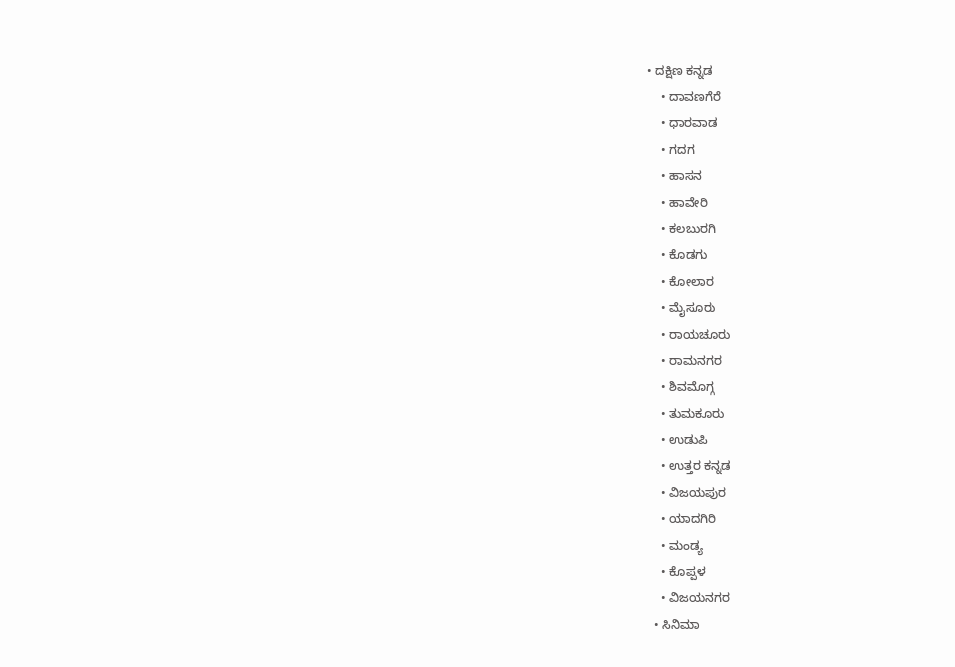• ದಕ್ಷಿಣ ಕನ್ನಡ
    • ದಾವಣಗೆರೆ
    • ಧಾರವಾಡ
    • ಗದಗ
    • ಹಾಸನ
    • ಹಾವೇರಿ
    • ಕಲಬುರಗಿ
    • ಕೊಡಗು
    • ಕೋಲಾರ
    • ಮೈಸೂರು
    • ರಾಯಚೂರು
    • ರಾಮನಗರ
    • ಶಿವಮೊಗ್ಗ
    • ತುಮಕೂರು
    • ಉಡುಪಿ
    • ಉತ್ತರ ಕನ್ನಡ
    • ವಿಜಯಪುರ
    • ಯಾದಗಿರಿ
    • ಮಂಡ್ಯ
    • ಕೊಪ್ಪಳ
    • ವಿಜಯನಗರ
  • ಸಿನಿಮಾ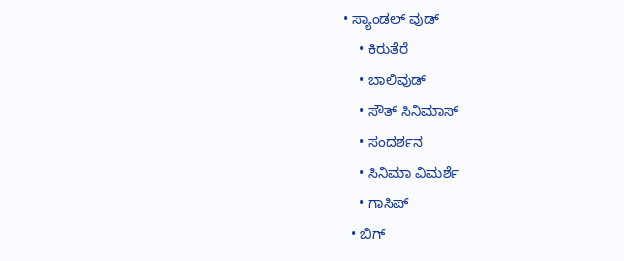• ಸ್ಯಾಂಡಲ್ ವುಡ್
    • ಕಿರುತೆರೆ
    • ಬಾಲಿವುಡ್
    • ಸೌತ್ ಸಿನಿಮಾಸ್
    • ಸಂದರ್ಶನ
    • ಸಿನಿಮಾ ವಿಮರ್ಶೆ
    • ಗಾಸಿಪ್
  • ಬಿಗ್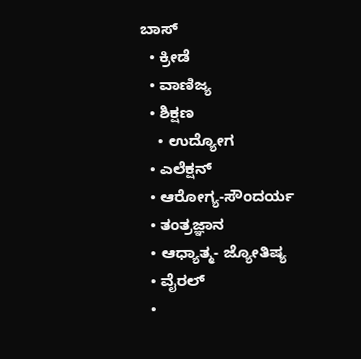ಬಾಸ್
  • ಕ್ರೀಡೆ
  • ವಾಣಿಜ್ಯ
  • ಶಿಕ್ಷಣ
    • ಉದ್ಯೋಗ
  • ಎಲೆಕ್ಷನ್
  • ಆರೋಗ್ಯ-ಸೌಂದರ್ಯ
  • ತಂತ್ರಜ್ಞಾನ
  • ಆಧ್ಯಾತ್ಮ- ಜ್ಯೋತಿಷ್ಯ
  • ವೈರಲ್
  •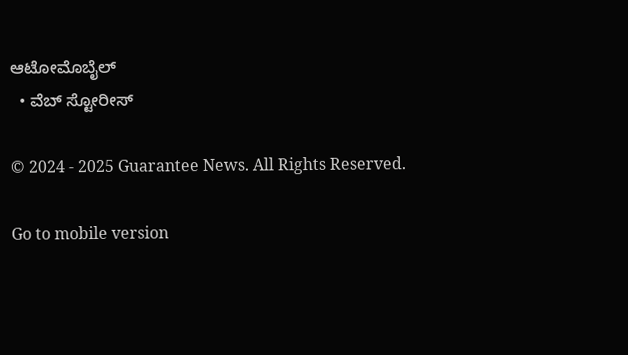ಆಟೋಮೊಬೈಲ್
  • ವೆಬ್ ಸ್ಟೋರೀಸ್

© 2024 - 2025 Guarantee News. All Rights Reserved.

Go to mobile version